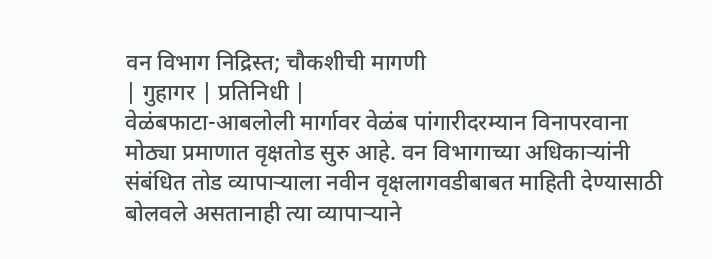वन विभाग निद्रिस्त; चौकशीची मागणी
| गुहागर | प्रतिनिधी |
वेळंबफाटा-आबलोली मार्गावर वेळंब पांगारीदरम्यान विनापरवाना मोठ्या प्रमाणात वृक्षतोड सुरु आहे. वन विभागाच्या अधिकाऱ्यांनी संबंधित तोड व्यापाऱ्याला नवीन वृक्षलागवडीबाबत माहिती देण्यासाठी बोलवले असतानाही त्या व्यापाऱ्याने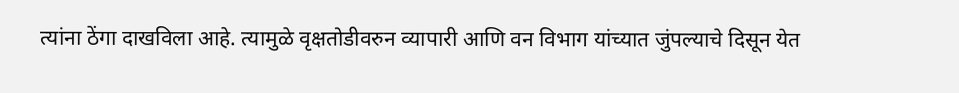त्यांना ठेंगा दाखविला आहे. त्यामुळे वृक्षतोडीवरुन व्यापारी आणि वन विभाग यांच्यात जुंपल्याचे दिसून येत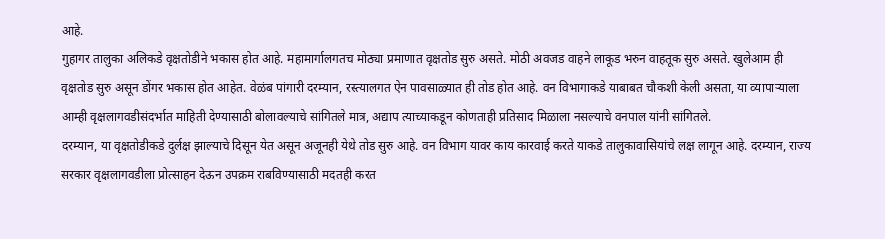आहे.
गुहागर तालुका अलिकडे वृक्षतोडीने भकास होत आहे. महामार्गालगतच मोठ्या प्रमाणात वृक्षतोड सुरु असते. मोठी अवजड वाहने लाकूड भरुन वाहतूक सुरु असते. खुलेआम ही वृक्षतोड सुरु असून डोंगर भकास होत आहेत. वेळंब पांगारी दरम्यान, रस्त्यालगत ऐन पावसाळ्यात ही तोड होत आहे. वन विभागाकडे याबाबत चौकशी केली असता, या व्यापाऱ्याला आम्ही वृक्षलागवडीसंदर्भात माहिती देण्यासाठी बोलावल्याचे सांगितले मात्र, अद्याप त्याच्याकडून कोणताही प्रतिसाद मिळाला नसल्याचे वनपाल यांनी सांगितले.
दरम्यान, या वृक्षतोडीकडे दुर्लक्ष झाल्याचे दिसून येत असून अजूनही येथे तोड सुरु आहे. वन विभाग यावर काय कारवाई करते याकडे तालुकावासियांचे लक्ष लागून आहे. दरम्यान, राज्य सरकार वृक्षलागवडीला प्रोत्साहन देऊन उपक्रम राबविण्यासाठी मदतही करत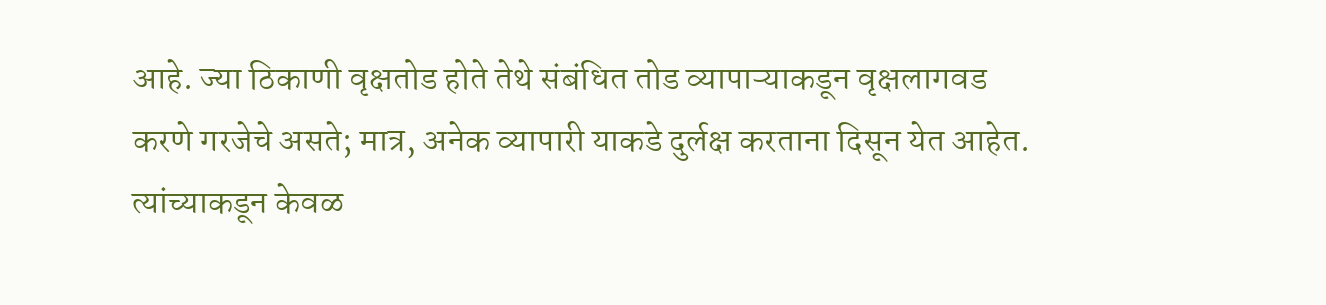आहे. ज्या ठिकाणी वृक्षतोड होते तेथे संबंधित तोड व्यापाऱ्याकडून वृक्षलागवड करणे गरजेचे असते; मात्र, अनेक व्यापारी याकडे दुर्लक्ष करताना दिसून येत आहेत. त्यांच्याकडून केवळ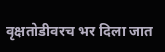वृक्षतोडीवरच भर दिला जात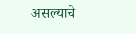असल्याचे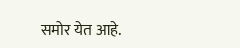समोर येत आहे.